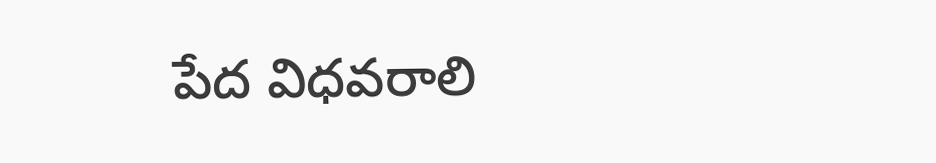పేద విధవరాలి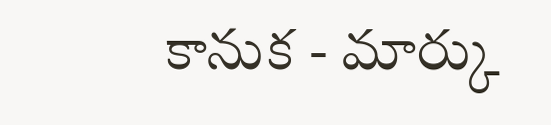కానుక - మార్కు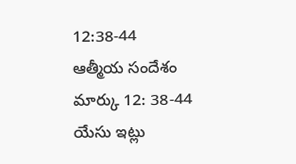12:38-44 ఆత్మీయ సందేశం
మార్కు 12: 38-44
యేసు ఇట్లు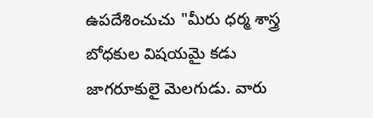ఉపదేశించుచు "మీరు ధర్మ శాస్త్ర బోధకుల విషయమై కడు జాగరూకులై మెలగుడు. వారు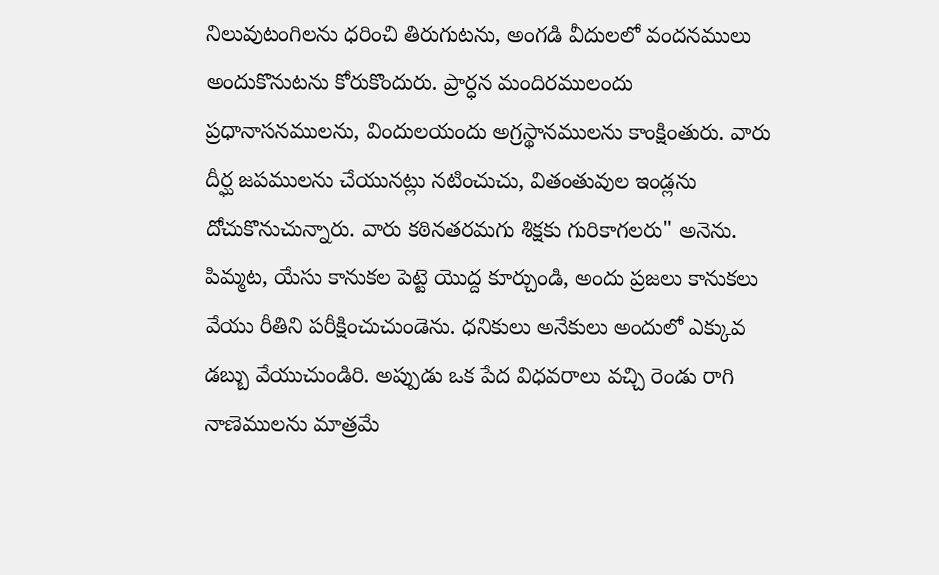నిలువుటంగిలను ధరించి తిరుగుటను, అంగడి వీదులలో వందనములు అందుకొనుటను కోరుకొందురు. ప్రార్ధన మందిరములందు ప్రధానాసనములను, విందులయందు అగ్రస్థానములను కాంక్షింతురు. వారు దీర్ఘ జపములను చేయునట్లు నటించుచు, వితంతువుల ఇండ్లను దోచుకొనుచున్నారు. వారు కఠినతరమగు శిక్షకు గురికాగలరు" అనెను. పిమ్మట, యేసు కానుకల పెట్టె యొద్ద కూర్చుండి, అందు ప్రజలు కానుకలు వేయు రీతిని పరీక్షించుచుండెను. ధనికులు అనేకులు అందులో ఎక్కువ డబ్బు వేయుచుండిరి. అప్పుడు ఒక పేద విధవరాలు వచ్చి రెండు రాగి నాణెములను మాత్రమే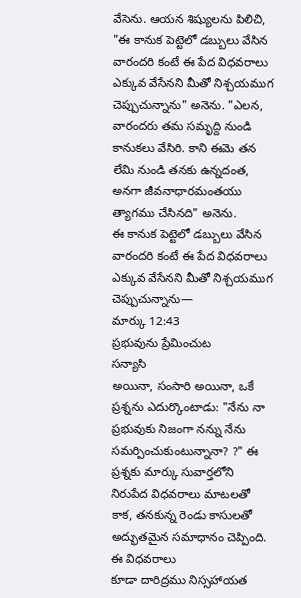వేసెను. ఆయన శిష్యులను పిలిచి, "ఈ కానుక పెట్టెలో డబ్బులు వేసిన వారందరి కంటే ఈ పేద విధవరాలు ఎక్కువ వేసేనని మీతో నిశ్చయముగ చెప్పుచున్నాను" అనెను. "ఎలన, వారందరు తమ సమృద్ది నుండి కానుకలు వేసిరి. కాని ఈమె తన లేమి నుండి తనకు ఉన్నదంత, అనగా జీవనాధారమంతయు త్యాగము చేసినది" అనెను.
ఈ కానుక పెట్టెలో డబ్బులు వేసిన వారందరి కంటే ఈ పేద విధవరాలు ఎక్కువ వేసేనని మీతో నిశ్చయముగ చెప్పుచున్నాను—
మార్కు 12:43
ప్రభువును ప్రేమించుట
సన్యాసి
అయినా, సంసారి అయినా, ఒకే
ప్రశ్నను ఎదుర్కొంటాడు: "నేను నా ప్రభువుకు నిజంగా నన్ను నేను సమర్పించుకుంటున్నానా? ?" ఈ ప్రశ్నకు మార్కు సువార్తలోని
నిరుపేద విధవరాలు మాటలతో కాక, తనకున్న రెండు కాసులతో అద్భుతమైన సమాధానం చెప్పింది.
ఈ విధవరాలు
కూడా దారిద్రము నిస్సహాయత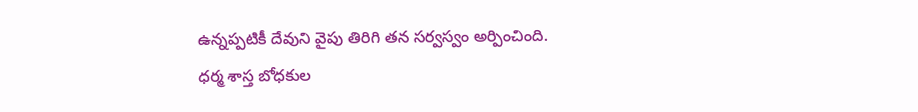ఉన్నప్పటికీ దేవుని వైపు తిరిగి తన సర్వస్వం అర్పించింది.
ధర్మ శాస్త బోధకుల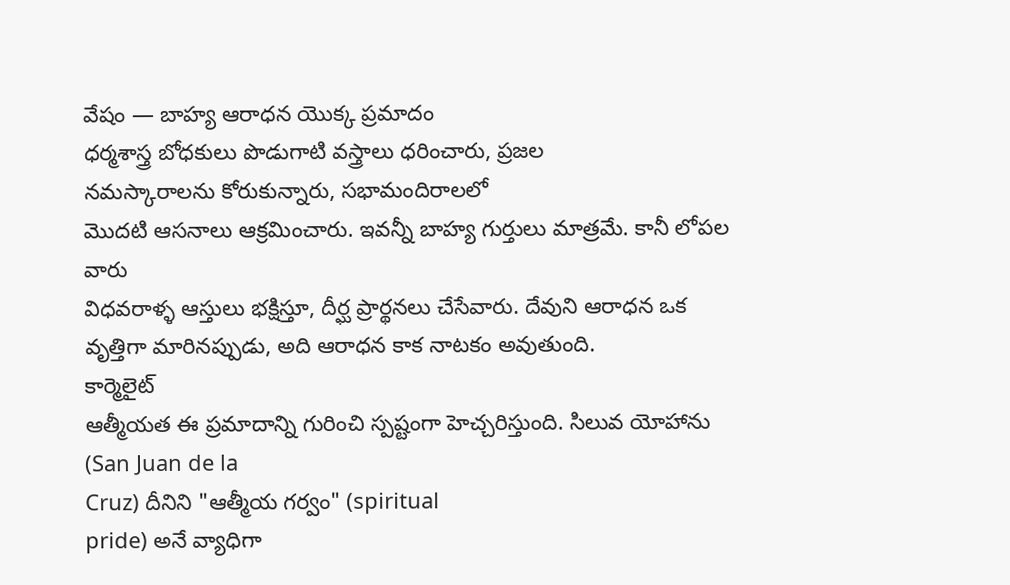వేషం — బాహ్య ఆరాధన యొక్క ప్రమాదం
ధర్మశాస్త్ర బోధకులు పొడుగాటి వస్త్రాలు ధరించారు, ప్రజల
నమస్కారాలను కోరుకున్నారు, సభామందిరాలలో
మొదటి ఆసనాలు ఆక్రమించారు. ఇవన్నీ బాహ్య గుర్తులు మాత్రమే. కానీ లోపల వారు
విధవరాళ్ళ ఆస్తులు భక్షిస్తూ, దీర్ఘ ప్రార్థనలు చేసేవారు. దేవుని ఆరాధన ఒక వృత్తిగా మారినప్పుడు, అది ఆరాధన కాక నాటకం అవుతుంది.
కార్మెలైట్
ఆత్మీయత ఈ ప్రమాదాన్ని గురించి స్పష్టంగా హెచ్చరిస్తుంది. సిలువ యోహాను (San Juan de la
Cruz) దీనిని "ఆత్మీయ గర్వం" (spiritual
pride) అనే వ్యాధిగా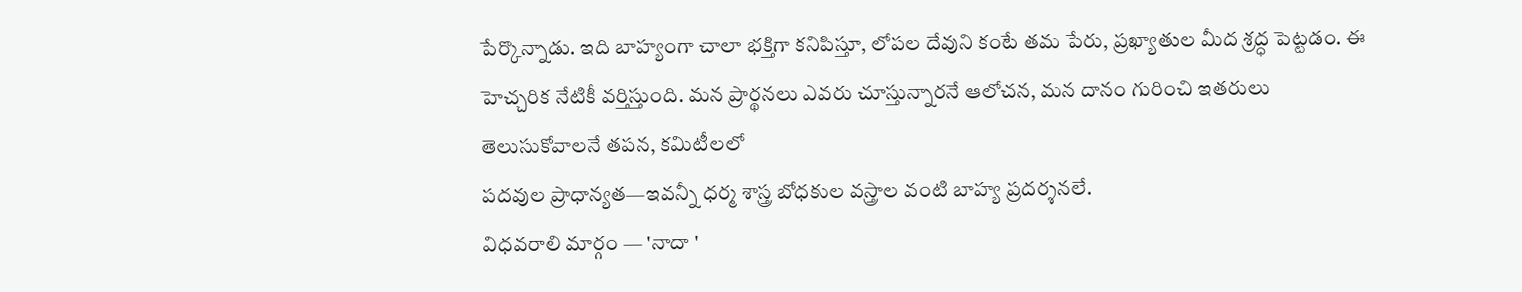పేర్కొన్నాడు. ఇది బాహ్యంగా చాలా భక్తిగా కనిపిస్తూ, లోపల దేవుని కంటే తమ పేరు, ప్రఖ్యాతుల మీద శ్రద్ధ పెట్టడం. ఈ
హెచ్చరిక నేటికీ వర్తిస్తుంది. మన ప్రార్థనలు ఎవరు చూస్తున్నారనే ఆలోచన, మన దానం గురించి ఇతరులు
తెలుసుకోవాలనే తపన, కమిటీలలో
పదవుల ప్రాధాన్యత—ఇవన్నీ ధర్మ శాస్త్ర బోధకుల వస్త్రాల వంటి బాహ్య ప్రదర్శనలే.
విధవరాలి మార్గం — 'నాదా '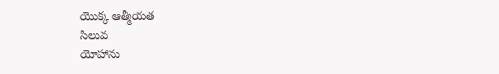యొక్క ఆత్మీయత
సిలువ
యోహాను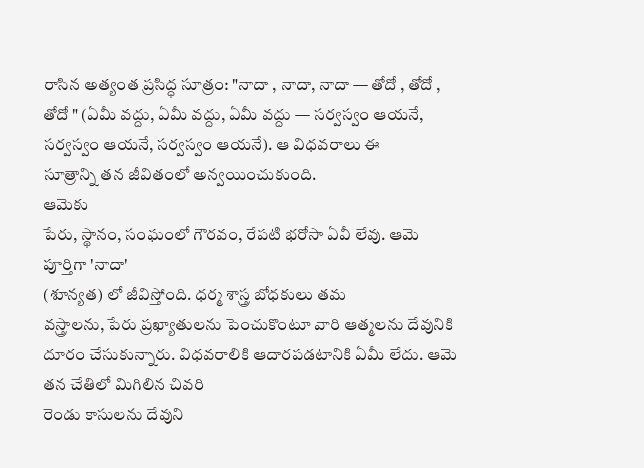రాసిన అత్యంత ప్రసిద్ధ సూత్రం: "నాదా , నాదా, నాదా — తోదో , తోదో , తోదో " (ఏమీ వద్దు, ఏమీ వద్దు, ఏమీ వద్దు — సర్వస్వం ఆయనే, సర్వస్వం ఆయనే, సర్వస్వం ఆయనే). ఆ విధవరాలు ఈ
సూత్రాన్ని తన జీవితంలో అన్వయించుకుంది.
ఆమెకు
పేరు, స్థానం, సంఘంలో గౌరవం, రేపటి భరోసా ఏవీ లేవు. ఆమె పూర్తిగా 'నాదా'
(శూన్యత) లో జీవిస్తోంది. ధర్మ శాస్త్ర బోధకులు తమ
వస్త్రాలను, పేరు ప్రఖ్యాతులను పెంచుకొంటూ వారి ఆత్మలను దేవునికి దూరం చేసుకున్నారు. విధవరాలికి ఆదారపడటానికి ఏమీ లేదు. ఆమె తన చేతిలో మిగిలిన చివరి
రెండు కాసులను దేవుని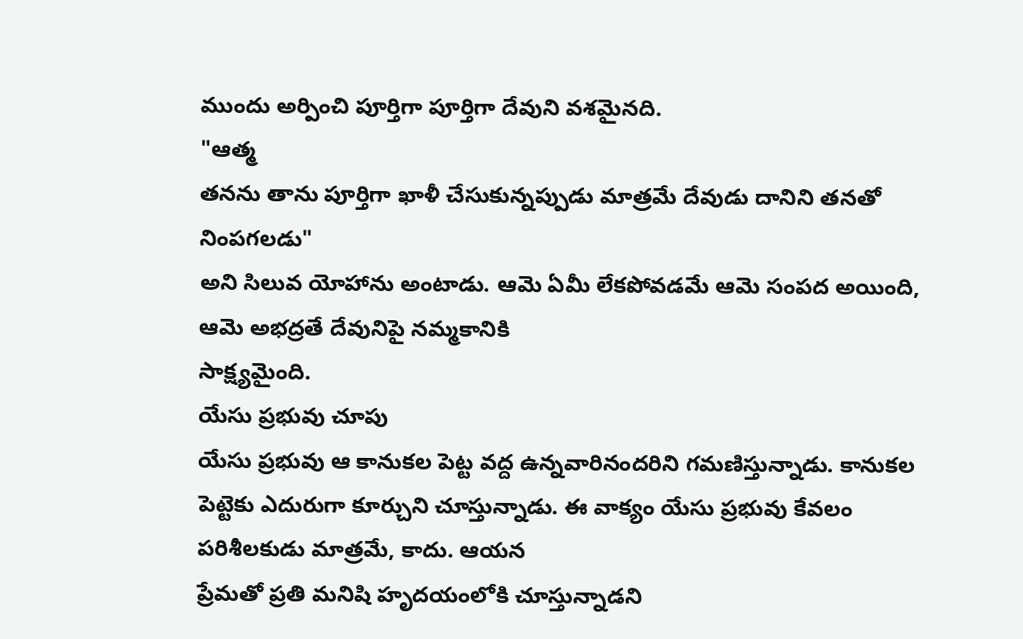ముందు అర్పించి పూర్తిగా పూర్తిగా దేవుని వశమైనది.
"ఆత్మ
తనను తాను పూర్తిగా ఖాళీ చేసుకున్నప్పుడు మాత్రమే దేవుడు దానిని తనతో నింపగలడు"
అని సిలువ యోహాను అంటాడు. ఆమె ఏమీ లేకపోవడమే ఆమె సంపద అయింది, ఆమె అభద్రతే దేవునిపై నమ్మకానికి
సాక్ష్యమైంది.
యేసు ప్రభువు చూపు
యేసు ప్రభువు ఆ కానుకల పెట్ట వద్ద ఉన్నవారినందరిని గమణిస్తున్నాడు. కానుకల పెట్టెకు ఎదురుగా కూర్చుని చూస్తున్నాడు. ఈ వాక్యం యేసు ప్రభువు కేవలం
పరిశీలకుడు మాత్రమే, కాదు. ఆయన
ప్రేమతో ప్రతి మనిషి హృదయంలోకి చూస్తున్నాడని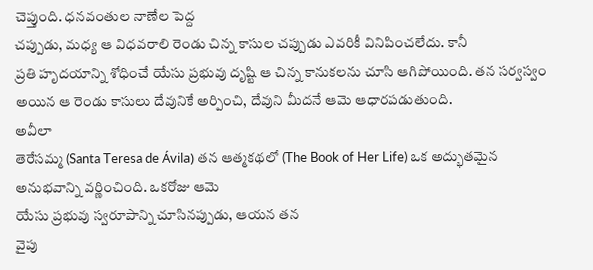చెప్తుంది. ధనవంతుల నాణేల పెద్ద
చప్పుడు, మధ్య ఆ విధవరాలి రెండు చిన్న కాసుల చప్పుడు ఎవరికీ వినిపించలేదు. కానీ
ప్రతి హృదయాన్ని శోధించే యేసు ప్రభువు దృష్టి ఆ చిన్న కానుకలను చూసి ఆగిపోయింది. తన సర్వస్వం అయిన ఆ రెండు కాసులు దేవునికే అర్పించి, దేవుని మీదనే ఆమె ఆధారపడుతుంది.
అవీలా
తెరేసమ్మ (Santa Teresa de Ávila) తన ఆత్మకథలో (The Book of Her Life) ఒక అద్భుతమైన అనుభవాన్ని వర్ణించింది. ఒకరోజు ఆమె
యేసు ప్రభువు స్వరూపాన్ని చూసినప్పుడు, ఆయన తన
వైపు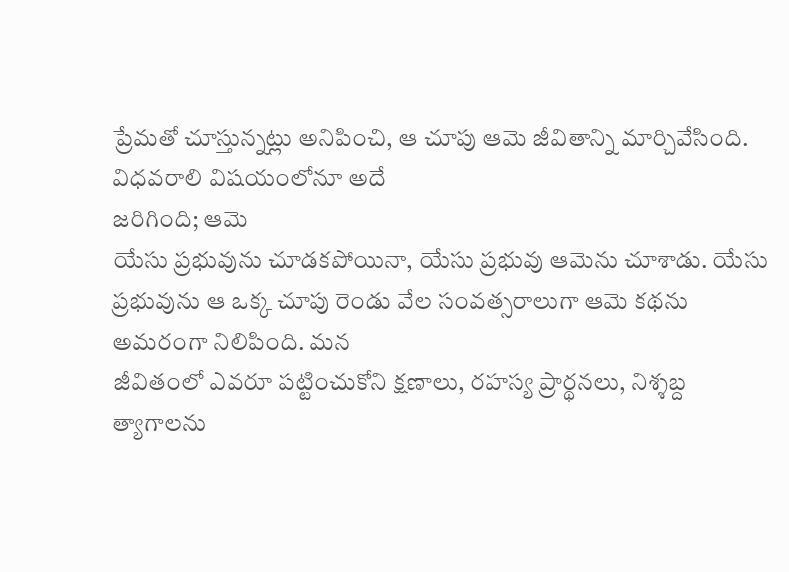ప్రేమతో చూస్తున్నట్లు అనిపించి, ఆ చూపు ఆమె జీవితాన్ని మార్చివేసింది. విధవరాలి విషయంలోనూ అదే
జరిగింది; ఆమె
యేసు ప్రభువును చూడకపోయినా, యేసు ప్రభువు ఆమెను చూశాడు. యేసు ప్రభువును ఆ ఒక్క చూపు రెండు వేల సంవత్సరాలుగా ఆమె కథను అమరంగా నిలిపింది. మన
జీవితంలో ఎవరూ పట్టించుకోని క్షణాలు, రహస్య ప్రార్థనలు, నిశ్శబ్ద
త్యాగాలను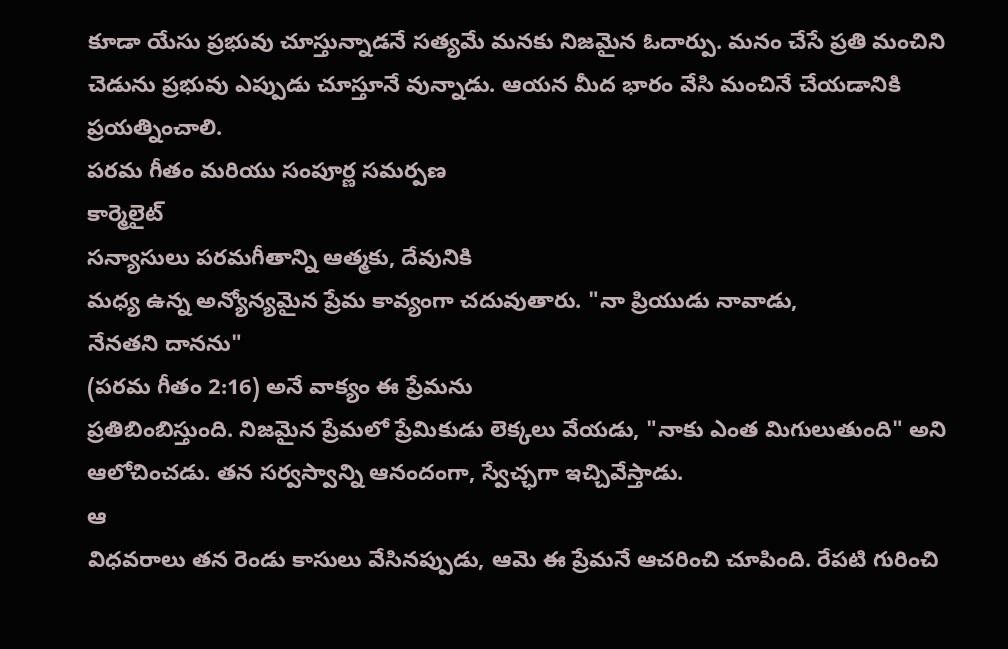కూడా యేసు ప్రభువు చూస్తున్నాడనే సత్యమే మనకు నిజమైన ఓదార్పు. మనం చేసే ప్రతి మంచిని చెడును ప్రభువు ఎప్పుడు చూస్తూనే వున్నాడు. ఆయన మీద భారం వేసి మంచినే చేయడానికి ప్రయత్నించాలి.
పరమ గీతం మరియు సంపూర్ణ సమర్పణ
కార్మెలైట్
సన్యాసులు పరమగీతాన్ని ఆత్మకు, దేవునికి
మధ్య ఉన్న అన్యోన్యమైన ప్రేమ కావ్యంగా చదువుతారు. "నా ప్రియుడు నావాడు,
నేనతని దానను"
(పరమ గీతం 2:16) అనే వాక్యం ఈ ప్రేమను
ప్రతిబింబిస్తుంది. నిజమైన ప్రేమలో ప్రేమికుడు లెక్కలు వేయడు, "నాకు ఎంత మిగులుతుంది" అని
ఆలోచించడు. తన సర్వస్వాన్ని ఆనందంగా, స్వేచ్ఛగా ఇచ్చివేస్తాడు.
ఆ
విధవరాలు తన రెండు కాసులు వేసినప్పుడు, ఆమె ఈ ప్రేమనే ఆచరించి చూపింది. రేపటి గురించి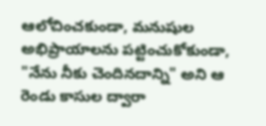ఆలోచించకుండా, మనుషుల అభిప్రాయాలను పట్టించుకోకుండా,
"నేను నీకు చెందినదాన్ని" అని ఆ
రెండు కాసుల ద్వారా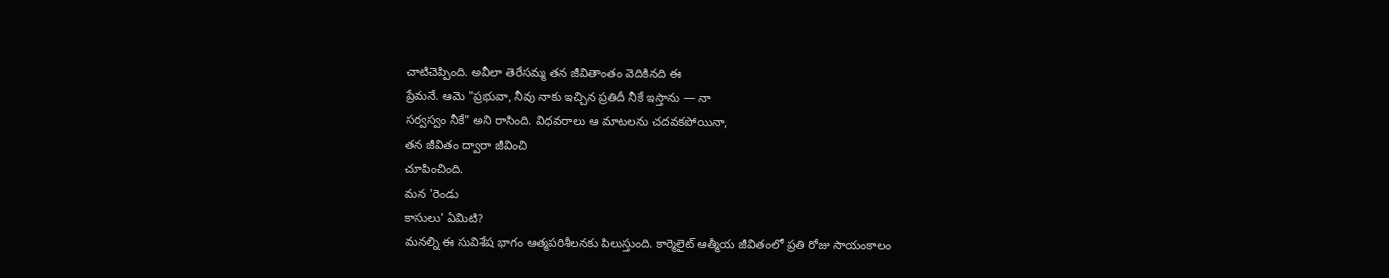చాటిచెప్పింది. అవీలా తెరేసమ్మ తన జీవితాంతం వెదికినది ఈ
ప్రేమనే. ఆమె "ప్రభువా, నీవు నాకు ఇచ్చిన ప్రతిదీ నీకే ఇస్తాను — నా
సర్వస్వం నీకే" అని రాసింది. విధవరాలు ఆ మాటలను చదవకపోయినా,
తన జీవితం ద్వారా జీవించి
చూపించింది.
మన 'రెండు
కాసులు' ఏమిటి?
మనల్ని ఈ సువిశేష భాగం ఆత్మపరిశీలనకు పిలుస్తుంది. కార్మెలైట్ ఆత్మీయ జీవితంలో ప్రతి రోజు సాయంకాలం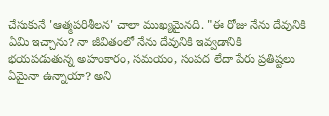చేసుకునే 'ఆత్మపరిశీలన' చాలా ముఖ్యమైనది. "ఈ రోజు నేను దేవునికి ఏమి ఇచ్చాను? నా జీవితంలో నేను దేవునికి ఇవ్వడానికి భయపడుతున్న అహంకారం, సమయం, సంపద లేదా పేరు ప్రతిష్టలు ఏమైనా ఉన్నాయా? అని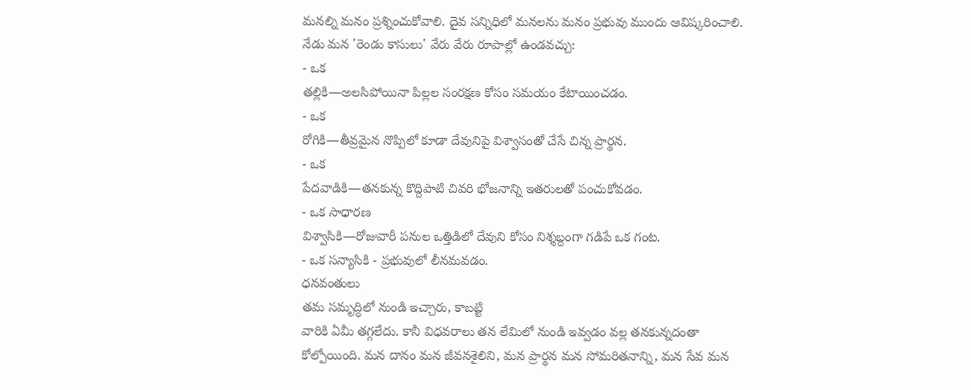మనల్ని మనం ప్రశ్నించుకోవాలి. దైవ సన్నిధిలో మనలను మనం ప్రభువు ముందు ఆవిష్కరించాలి.
నేడు మన 'రెండు కాసులు' వేరు వేరు రూపాల్లో ఉండవచ్చు:
- ఒక
తల్లికి—అలసిపోయినా పిల్లల సంరక్షణ కోసం సమయం కేటాయించడం.
- ఒక
రోగికి—తీవ్రమైన నొప్పిలో కూడా దేవునిపై విశ్వాసంతో చేసే చిన్న ప్రార్థన.
- ఒక
పేదవాడికి—తనకున్న కొద్దిపాటి చివరి భోజనాన్ని ఇతరులతో పంచుకోవడం.
- ఒక సాధారణ
విశ్వాసికి—రోజువారీ పనుల ఒత్తిడిలో దేవుని కోసం నిశ్శబ్దంగా గడిపే ఒక గంట.
- ఒక సన్యాసికి - ప్రభువులో లీనమవడం.
ధనవంతులు
తమ సమృద్ధిలో నుండి ఇచ్చారు, కాబట్టి
వారికి ఏమీ తగ్గలేదు. కానీ విధవరాలు తన లేమిలో నుండి ఇవ్వడం వల్ల తనకున్నదంతా
కోల్పోయింది. మన దానం మన జీవనశైలిని, మన ప్రార్థన మన సోమరితనాన్ని, మన సేవ మన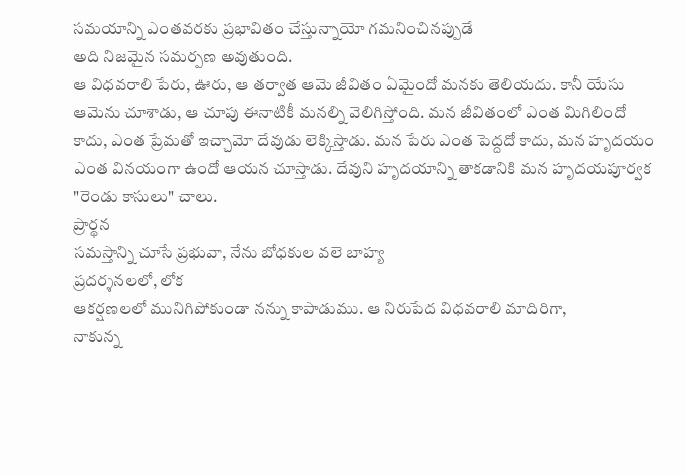సమయాన్ని ఎంతవరకు ప్రభావితం చేస్తున్నాయో గమనించినప్పుడే
అది నిజమైన సమర్పణ అవుతుంది.
ఆ విధవరాలి పేరు, ఊరు, ఆ తర్వాత ఆమె జీవితం ఏమైందో మనకు తెలియదు. కానీ యేసు ఆమెను చూశాడు, ఆ చూపు ఈనాటికీ మనల్ని వెలిగిస్తోంది. మన జీవితంలో ఎంత మిగిలిందో కాదు, ఎంత ప్రేమతో ఇచ్చామో దేవుడు లెక్కిస్తాడు. మన పేరు ఎంత పెద్దదో కాదు, మన హృదయం ఎంత వినయంగా ఉందో ఆయన చూస్తాడు. దేవుని హృదయాన్ని తాకడానికి మన హృదయపూర్వక "రెండు కాసులు" చాలు.
ప్రార్థన
సమస్తాన్ని చూసే ప్రభువా, నేను బోధకుల వలె బాహ్య
ప్రదర్శనలలో, లోక
ఆకర్షణలలో మునిగిపోకుండా నన్ను కాపాడుము. ఆ నిరుపేద విధవరాలి మాదిరిగా,
నాకున్న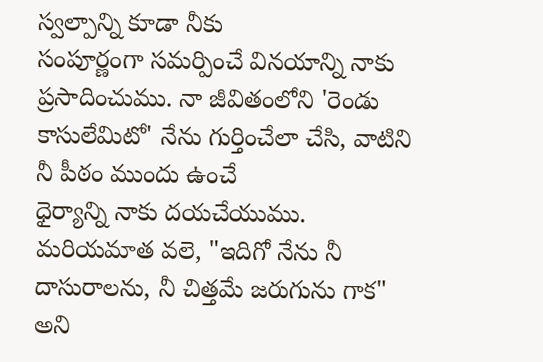స్వల్పాన్ని కూడా నీకు
సంపూర్ణంగా సమర్పించే వినయాన్ని నాకు ప్రసాదించుము. నా జీవితంలోని 'రెండు కాసులేమిటో' నేను గుర్తించేలా చేసి, వాటిని నీ పీఠం ముందు ఉంచే
ధైర్యాన్ని నాకు దయచేయుము. మరియమాత వలె, "ఇదిగో నేను నీ దాసురాలను, నీ చిత్తమే జరుగును గాక"
అని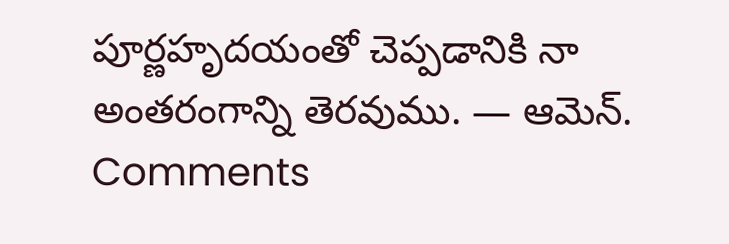పూర్ణహృదయంతో చెప్పడానికి నా అంతరంగాన్ని తెరవుము. — ఆమెన్.
Comments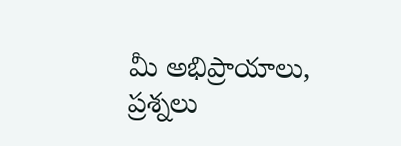మీ అభిప్రాయాలు, ప్రశ్నలు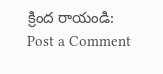క్రింద రాయండి:
Post a Comment